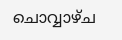ചൊവ്വാഴ്ച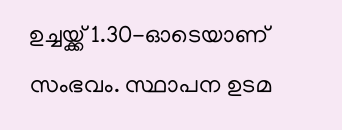ഉച്ചയ്ക്ക് 1.30-ഓടെയാണ് സംഭവം. സ്ഥാപന ഉടമ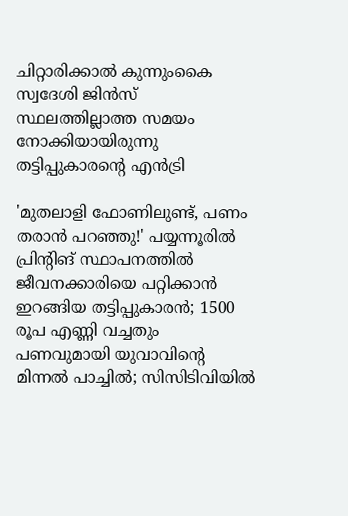ചിറ്റാരിക്കാല്‍ കുന്നുംകൈ സ്വദേശി ജിന്‍സ് സ്ഥലത്തില്ലാത്ത സമയം നോക്കിയായിരുന്നു തട്ടിപ്പുകാരന്റെ എന്‍ട്രി

'മുതലാളി ഫോണിലുണ്ട്, പണം തരാന്‍ പറഞ്ഞു!' പയ്യന്നൂരില്‍ പ്രിന്റിങ് സ്ഥാപനത്തില്‍ ജീവനക്കാരിയെ പറ്റിക്കാന്‍ ഇറങ്ങിയ തട്ടിപ്പുകാരന്‍; 1500 രൂപ എണ്ണി വച്ചതും പണവുമായി യുവാവിന്റെ മിന്നല്‍ പാച്ചില്‍; സിസിടിവിയില്‍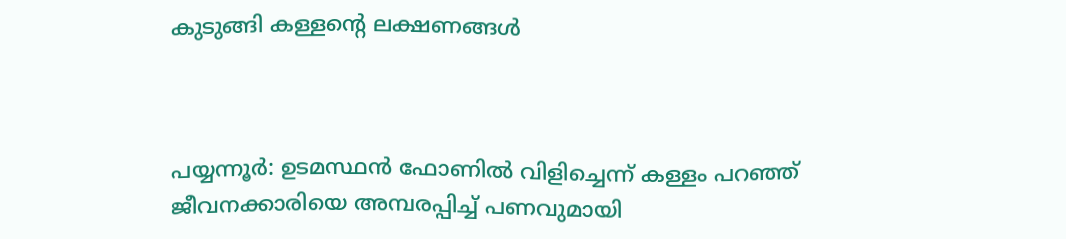കുടുങ്ങി കള്ളന്റെ ലക്ഷണങ്ങള്‍



പയ്യന്നൂര്‍: ഉടമസ്ഥന്‍ ഫോണില്‍ വിളിച്ചെന്ന് കള്ളം പറഞ്ഞ് ജീവനക്കാരിയെ അമ്പരപ്പിച്ച് പണവുമായി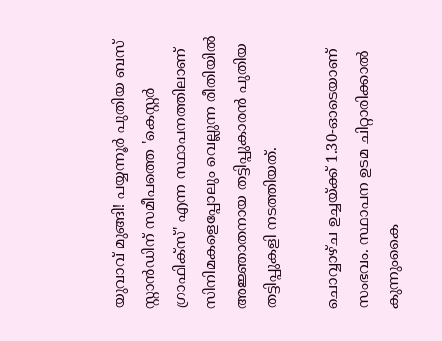യുവാവ് മുങ്ങി! പയ്യന്നൂര്‍ പുതിയ ബസ് സ്റ്റാന്‍ഡിന് സമീപത്തെ 'കെസ്റ്റര്‍ ഗ്രാഫിക്‌സ്' എന്ന സ്ഥാപനത്തിലാണ് സിനിമകളെപ്പോലും വെല്ലുന്ന രീതിയില്‍ അജ്ഞാതനായ തട്ടിപ്പുകാരന്‍ പുതിയ തട്ടിപ്പുകളി നടത്തിയത്.

ചൊവ്വാഴ്ച ഉച്ചയ്ക്ക് 1.30-ഓടെയാണ് സംഭവം. സ്ഥാപന ഉടമ ചിറ്റാരിക്കാല്‍ കുന്നുംകൈ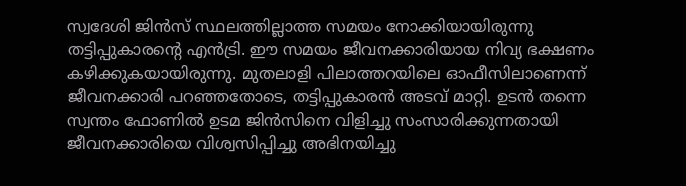സ്വദേശി ജിന്‍സ് സ്ഥലത്തില്ലാത്ത സമയം നോക്കിയായിരുന്നു തട്ടിപ്പുകാരന്റെ എന്‍ട്രി. ഈ സമയം ജീവനക്കാരിയായ നിവ്യ ഭക്ഷണം കഴിക്കുകയായിരുന്നു. മുതലാളി പിലാത്തറയിലെ ഓഫീസിലാണെന്ന് ജീവനക്കാരി പറഞ്ഞതോടെ, തട്ടിപ്പുകാരന്‍ അടവ് മാറ്റി. ഉടന്‍ തന്നെ സ്വന്തം ഫോണില്‍ ഉടമ ജിന്‍സിനെ വിളിച്ചു സംസാരിക്കുന്നതായി ജീവനക്കാരിയെ വിശ്വസിപ്പിച്ചു അഭിനയിച്ചു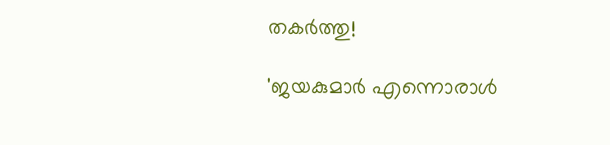തകര്‍ത്തു!

'ജയകുമാര്‍ എന്നൊരാള്‍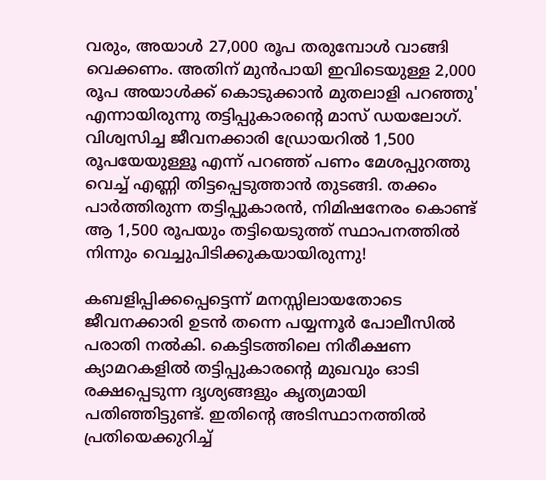വരും, അയാള്‍ 27,000 രൂപ തരുമ്പോള്‍ വാങ്ങി വെക്കണം. അതിന് മുന്‍പായി ഇവിടെയുള്ള 2,000 രൂപ അയാള്‍ക്ക് കൊടുക്കാന്‍ മുതലാളി പറഞ്ഞു' എന്നായിരുന്നു തട്ടിപ്പുകാരന്റെ മാസ് ഡയലോഗ്. വിശ്വസിച്ച ജീവനക്കാരി ഡ്രോയറില്‍ 1,500 രൂപയേയുള്ളൂ എന്ന് പറഞ്ഞ് പണം മേശപ്പുറത്തു വെച്ച് എണ്ണി തിട്ടപ്പെടുത്താന്‍ തുടങ്ങി. തക്കം പാര്‍ത്തിരുന്ന തട്ടിപ്പുകാരന്‍, നിമിഷനേരം കൊണ്ട് ആ 1,500 രൂപയും തട്ടിയെടുത്ത് സ്ഥാപനത്തില്‍ നിന്നും വെച്ചുപിടിക്കുകയായിരുന്നു!

കബളിപ്പിക്കപ്പെട്ടെന്ന് മനസ്സിലായതോടെ ജീവനക്കാരി ഉടന്‍ തന്നെ പയ്യന്നൂര്‍ പോലീസില്‍ പരാതി നല്‍കി. കെട്ടിടത്തിലെ നിരീക്ഷണ ക്യാമറകളില്‍ തട്ടിപ്പുകാരന്റെ മുഖവും ഓടി രക്ഷപ്പെടുന്ന ദൃശ്യങ്ങളും കൃത്യമായി പതിഞ്ഞിട്ടുണ്ട്. ഇതിന്റെ അടിസ്ഥാനത്തില്‍ പ്രതിയെക്കുറിച്ച്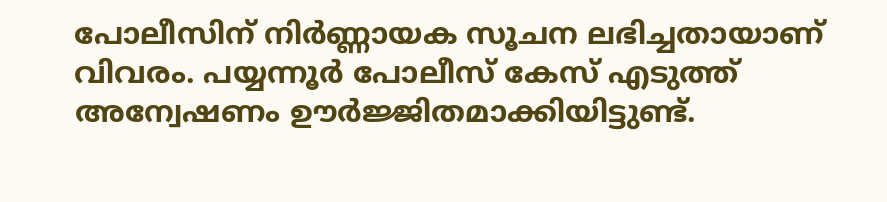പോലീസിന് നിര്‍ണ്ണായക സൂചന ലഭിച്ചതായാണ് വിവരം. പയ്യന്നൂര്‍ പോലീസ് കേസ് എടുത്ത് അന്വേഷണം ഊര്‍ജ്ജിതമാക്കിയിട്ടുണ്ട്.